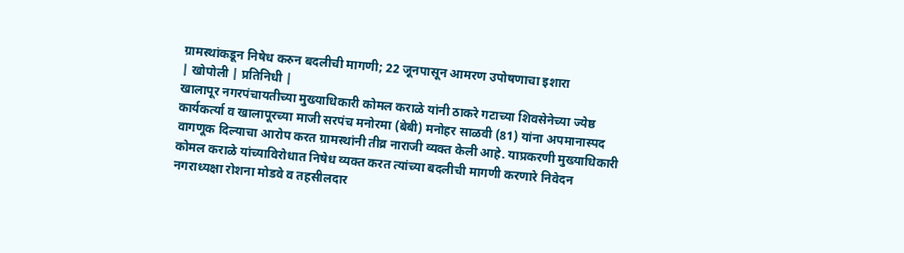ग्रामस्थांकडून निषेध करुन बदलीची मागणी; 22 जूनपासून आमरण उपोषणाचा इशारा
| खोपोली | प्रतिनिधी |
खालापूर नगरपंचायतीच्या मुख्याधिकारी कोमल कराळे यांनी ठाकरे गटाच्या शिवसेनेच्या ज्येष्ठ कार्यकर्त्या व खालापूरच्या माजी सरपंच मनोरमा (बेबी) मनोहर साळवी (81) यांना अपमानास्पद वागणूक दिल्याचा आरोप करत ग्रामस्थांनी तीव्र नाराजी व्यक्त केली आहे. याप्रकरणी मुख्याधिकारी कोमल कराळे यांच्याविरोधात निषेध व्यक्त करत त्यांच्या बदलीची मागणी करणारे निवेदन नगराध्यक्षा रोशना मोडवे व तहसीलदार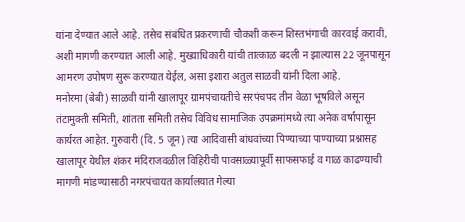यांना देण्यात आले आहे. तसेच संबंधित प्रकरणाची चौकशी करून शिस्तभंगाची कारवाई करावी, अशी मागणी करण्यात आली आहे. मुख्याधिकारी यांची तात्काळ बदली न झाल्यास 22 जूनपासून आमरण उपोषण सुरू करण्यात येईल, असा इशारा अतुल साळवी यांनी दिला आहे.
मनोरमा (बेबी) साळवी यांनी खालापूर ग्रामपंचायतीचे सरपंचपद तीन वेळा भूषविले असून तंटामुक्ती समिती, शांतता समिती तसेच विविध सामाजिक उपक्रमांमध्ये त्या अनेक वर्षांपासून कार्यरत आहेत. गुरुवारी (दि. 5 जून) त्या आदिवासी बांधवांच्या पिण्याच्या पाण्याच्या प्रश्नासह खालापूर येथील शंकर मंदिराजवळील विहिरीची पावसाळ्यापूर्वी साफसफाई व गाळ काढण्याची मागणी मांडण्यासाठी नगरपंचायत कार्यालयात गेल्या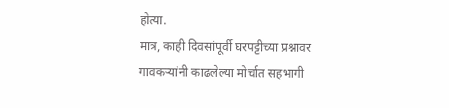होत्या.
मात्र, काही दिवसांपूर्वी घरपट्टीच्या प्रश्नावर गावकऱ्यांनी काढलेल्या मोर्चात सहभागी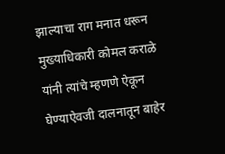झाल्याचा राग मनात धरून मुख्याधिकारी कोमल कराळे यांनी त्यांचे म्हणणे ऐकून घेण्याऐवजी दालनातून बाहेर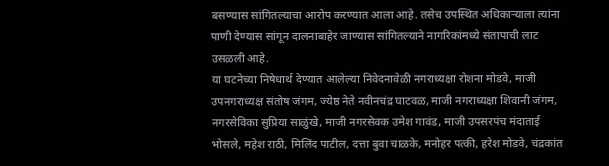बसण्यास सांगितल्याचा आरोप करण्यात आला आहे. तसेच उपस्थित अधिकाऱ्याला त्यांना पाणी देण्यास सांगून दालनाबाहेर जाण्यास सांगितल्याने नागरिकांमध्ये संतापाची लाट उसळली आहे.
या घटनेच्या निषेधार्थ देण्यात आलेल्या निवेदनावेळी नगराध्यक्षा रोशना मोडवे, माजी उपनगराध्यक्ष संतोष जंगम, ज्येष्ठ नेते नवीनचंद्र घाटवळ, माजी नगराध्यक्षा शिवानी जंगम, नगरसेविका सुप्रिया साळुंखे, माजी नगरसेवक उमेश गावंड, माजी उपसरपंच मंदाताई भोसले, महेश राठी, मिलिंद पाटील, दत्ता बुवा चाळके, मनोहर पत्की, हरेश मोडवे, चंद्रकांत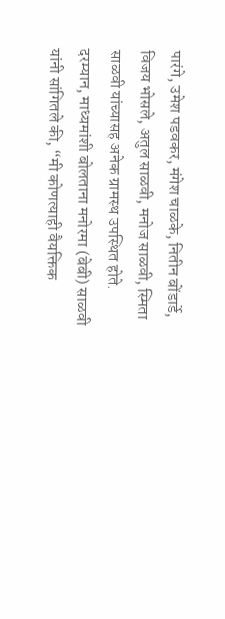पारंगे, उमेश पडवकर, मंगेश चाळके, नितीन बोंडार्डे, विजय भोसले, अतुल साळवी, मनोज साळवी, स्मिता साळवी यांच्यासह अनेक ग्रामस्थ उपस्थित होते.
दरम्यान, माध्यमांशी बोलताना मनोरमा (बेबी) साळवी यांनी सांगितले की, “मी कोणत्याही वैयक्तिक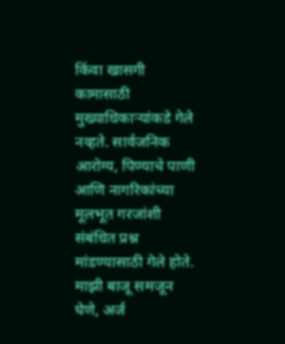किंवा खासगी कामासाठी मुख्याधिकाऱ्यांकडे गेले नव्हते. सार्वजनिक आरोग्य, पिण्याचे पाणी आणि नागरिकांच्या मूलभूत गरजांशी संबंधित प्रश्न मांडण्यासाठी गेले होते. माझी बाजू समजून घेणे, अर्ज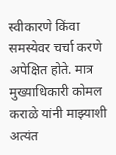स्वीकारणे किंवा समस्येवर चर्चा करणे अपेक्षित होते. मात्र मुख्याधिकारी कोमल कराळे यांनी माझ्याशी अत्यंत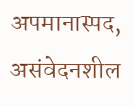अपमानास्पद, असंवेदनशील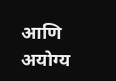आणि अयोग्य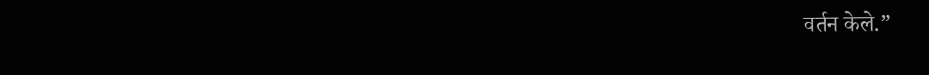वर्तन केले.”